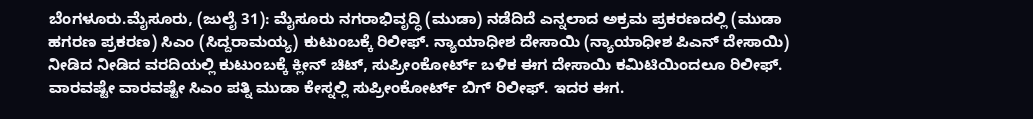ಬೆಂಗಳೂರು.ಮೈಸೂರು, (ಜುಲೈ 31): ಮೈಸೂರು ನಗರಾಭಿವೃದ್ಧಿ (ಮುಡಾ) ನಡೆದಿದೆ ಎನ್ನಲಾದ ಅಕ್ರಮ ಪ್ರಕರಣದಲ್ಲಿ (ಮುಡಾ ಹಗರಣ ಪ್ರಕರಣ) ಸಿಎಂ (ಸಿದ್ದರಾಮಯ್ಯ) ಕುಟುಂಬಕ್ಕೆ ರಿಲೀಫ್. ನ್ಯಾಯಾಧೀಶ ದೇಸಾಯಿ (ನ್ಯಾಯಾಧೀಶ ಪಿಎನ್ ದೇಸಾಯಿ) ನೀಡಿದ ನೀಡಿದ ವರದಿಯಲ್ಲಿ ಕುಟುಂಬಕ್ಕೆ ಕ್ಲೀನ್ ಚಿಟ್, ಸುಪ್ರೀಂಕೋರ್ಟ್ ಬಳಿಕ ಈಗ ದೇಸಾಯಿ ಕಮಿಟಿಯಿಂದಲೂ ರಿಲೀಫ್. ವಾರವಷ್ಟೇ ವಾರವಷ್ಟೇ ಸಿಎಂ ಪತ್ನಿ ಮುಡಾ ಕೇಸ್ನಲ್ಲಿ ಸುಪ್ರೀಂಕೋರ್ಟ್ ಬಿಗ್ ರಿಲೀಫ್. ಇದರ ಈಗ.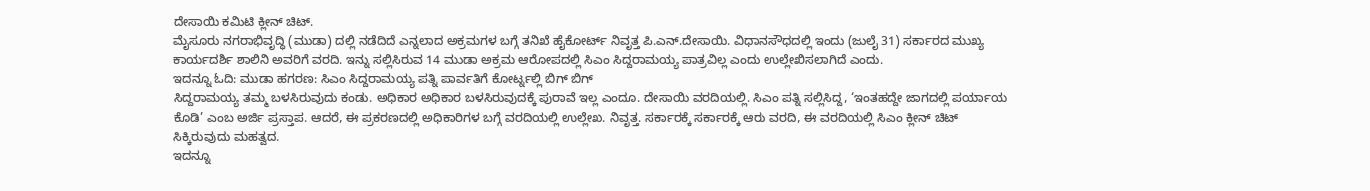ದೇಸಾಯಿ ಕಮಿಟಿ ಕ್ಲೀನ್ ಚಿಟ್.
ಮೈಸೂರು ನಗರಾಭಿವೃದ್ಧಿ (ಮುಡಾ) ದಲ್ಲಿ ನಡೆದಿದೆ ಎನ್ನಲಾದ ಅಕ್ರಮಗಳ ಬಗ್ಗೆ ತನಿಖೆ ಹೈಕೋರ್ಟ್ ನಿವೃತ್ತ ಪಿ.ಎನ್.ದೇಸಾಯಿ. ವಿಧಾನಸೌಧದಲ್ಲಿ ಇಂದು (ಜುಲೈ 31) ಸರ್ಕಾರದ ಮುಖ್ಯ ಕಾರ್ಯದರ್ಶಿ ಶಾಲಿನಿ ಅವರಿಗೆ ವರದಿ. ಇನ್ನು ಸಲ್ಲಿಸಿರುವ 14 ಮುಡಾ ಅಕ್ರಮ ಆರೋಪದಲ್ಲಿ ಸಿಎಂ ಸಿದ್ದರಾಮಯ್ಯ ಪಾತ್ರವಿಲ್ಲ ಎಂದು ಉಲ್ಲೇಖಿಸಲಾಗಿದೆ ಎಂದು.
ಇದನ್ನೂ ಓದಿ: ಮುಡಾ ಹಗರಣ: ಸಿಎಂ ಸಿದ್ದರಾಮಯ್ಯ ಪತ್ನಿ ಪಾರ್ವತಿಗೆ ಕೋರ್ಟ್ನಲ್ಲಿ ಬಿಗ್ ಬಿಗ್
ಸಿದ್ದರಾಮಯ್ಯ ತಮ್ಮ ಬಳಸಿರುವುದು ಕಂಡು. ಅಧಿಕಾರ ಅಧಿಕಾರ ಬಳಸಿರುವುದಕ್ಕೆ ಪುರಾವೆ ಇಲ್ಲ ಎಂದೂ. ದೇಸಾಯಿ ವರದಿಯಲ್ಲಿ. ಸಿಎಂ ಪತ್ನಿ ಸಲ್ಲಿಸಿದ್ದ, ‘ಇಂತಹದ್ದೇ ಜಾಗದಲ್ಲಿ ಪರ್ಯಾಯ ಕೊಡಿ’ ಎಂಬ ಅರ್ಜಿ ಪ್ರಸ್ತಾಪ. ಆದರೆ, ಈ ಪ್ರಕರಣದಲ್ಲಿ ಅಧಿಕಾರಿಗಳ ಬಗ್ಗೆ ವರದಿಯಲ್ಲಿ ಉಲ್ಲೇಖ. ನಿವೃತ್ತ. ಸರ್ಕಾರಕ್ಕೆ ಸರ್ಕಾರಕ್ಕೆ ಆರು ವರದಿ, ಈ ವರದಿಯಲ್ಲಿ ಸಿಎಂ ಕ್ಲೀನ್ ಚಿಟ್ ಸಿಕ್ಕಿರುವುದು ಮಹತ್ವದ.
ಇದನ್ನೂ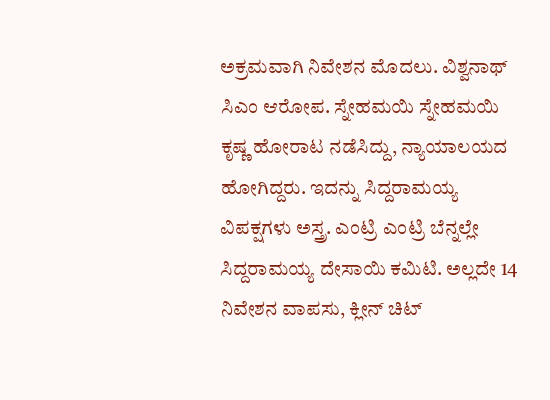ಅಕ್ರಮವಾಗಿ ನಿವೇಶನ ಮೊದಲು. ವಿಶ್ವನಾಥ್ ಸಿಎಂ ಆರೋಪ. ಸ್ನೇಹಮಯಿ ಸ್ನೇಹಮಯಿ ಕೃಷ್ಣ ಹೋರಾಟ ನಡೆಸಿದ್ದು, ನ್ಯಾಯಾಲಯದ ಹೋಗಿದ್ದರು. ಇದನ್ನು ಸಿದ್ದರಾಮಯ್ಯ ವಿಪಕ್ಷಗಳು ಅಸ್ತ್ರ. ಎಂಟ್ರಿ ಎಂಟ್ರಿ ಬೆನ್ನಲ್ಲೇ ಸಿದ್ದರಾಮಯ್ಯ ದೇಸಾಯಿ ಕಮಿಟಿ. ಅಲ್ಲದೇ 14 ನಿವೇಶನ ವಾಪಸು, ಕ್ಲೀನ್ ಚಿಟ್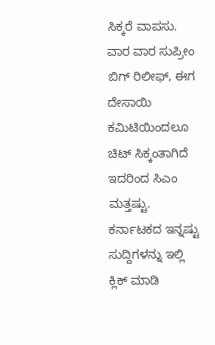ಸಿಕ್ಕರೆ ವಾಪಸು.
ವಾರ ವಾರ ಸುಪ್ರೀಂ ಬಿಗ್ ರಿಲೀಫ್, ಈಗ ದೇಸಾಯಿ ಕಮಿಟಿಯಿಂದಲೂ ಚಿಟ್ ಸಿಕ್ಕಂತಾಗಿದೆ ಇದರಿಂದ ಸಿಎಂ ಮತ್ತಷ್ಟು.
ಕರ್ನಾಟಕದ ಇನ್ನಷ್ಟು ಸುದ್ದಿಗಳನ್ನು ಇಲ್ಲಿ ಕ್ಲಿಕ್ ಮಾಡಿ